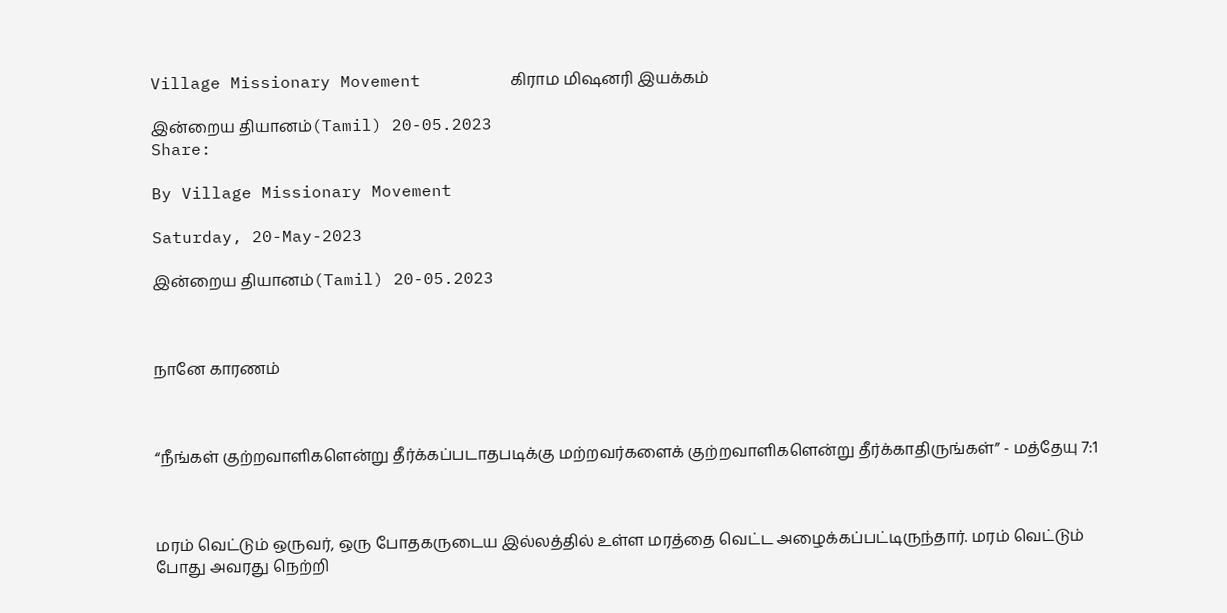Village Missionary Movement         கிராம மிஷனரி இயக்கம்

இன்றைய தியானம்(Tamil) 20-05.2023
Share:

By Village Missionary Movement

Saturday, 20-May-2023

இன்றைய தியானம்(Tamil) 20-05.2023



நானே காரணம்



“நீங்கள் குற்றவாளிகளென்று தீர்க்கப்படாதபடிக்கு மற்றவர்களைக் குற்றவாளிகளென்று தீர்க்காதிருங்கள்” - மத்தேயு 7:1



மரம் வெட்டும் ஒருவர், ஒரு போதகருடைய இல்லத்தில் உள்ள மரத்தை வெட்ட அழைக்கப்பட்டிருந்தார். மரம் வெட்டும் போது அவரது நெற்றி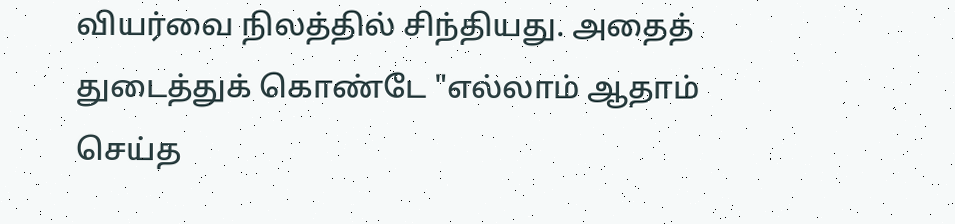வியர்வை நிலத்தில் சிந்தியது. அதைத் துடைத்துக் கொண்டே "எல்லாம் ஆதாம் செய்த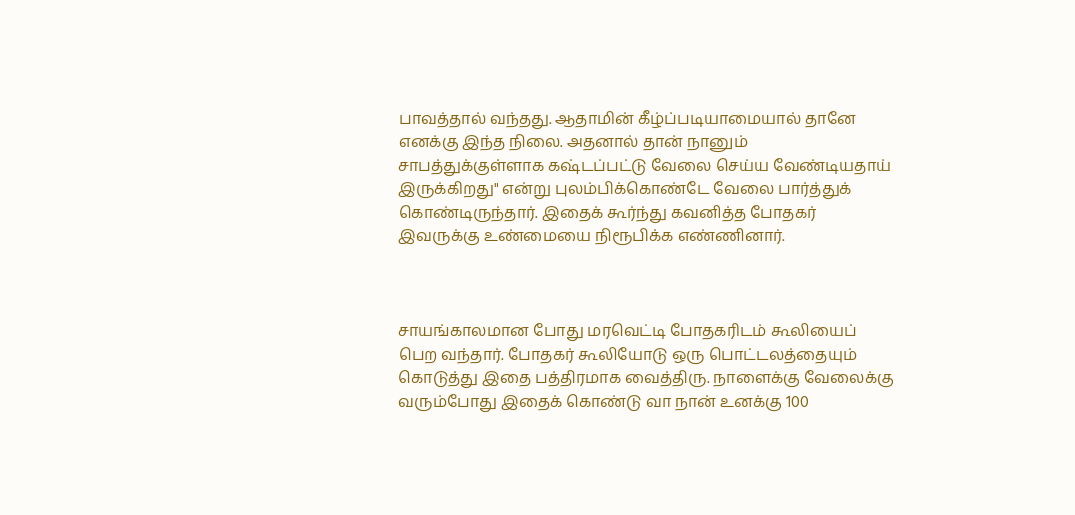பாவத்தால் வந்தது. ஆதாமின் கீழ்ப்படியாமையால் தானே எனக்கு இந்த நிலை. அதனால் தான் நானும் சாபத்துக்குள்ளாக கஷ்டப்பட்டு வேலை செய்ய வேண்டியதாய் இருக்கிறது" என்று புலம்பிக்கொண்டே வேலை பார்த்துக் கொண்டிருந்தார். இதைக் கூர்ந்து கவனித்த போதகர் இவருக்கு உண்மையை நிரூபிக்க எண்ணினார்.



சாயங்காலமான போது மரவெட்டி போதகரிடம் கூலியைப் பெற வந்தார். போதகர் கூலியோடு ஒரு பொட்டலத்தையும் கொடுத்து இதை பத்திரமாக வைத்திரு. நாளைக்கு வேலைக்கு வரும்போது இதைக் கொண்டு வா நான் உனக்கு 100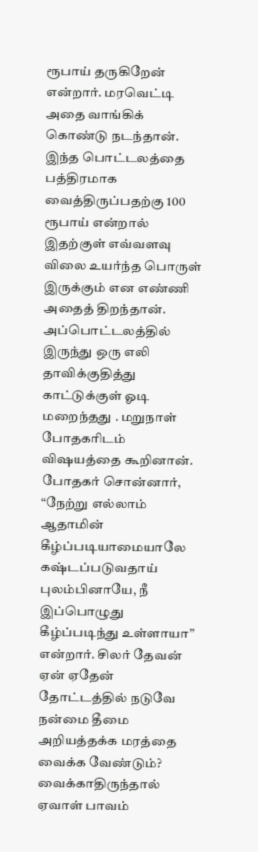ரூபாய் தருகிறேன் என்றார். மரவெட்டி அதை வாங்கிக் கொண்டு நடந்தான். இந்த பொட்டலத்தை பத்திரமாக வைத்திருப்பதற்கு 100 ரூபாய் என்றால் இதற்குள் எவ்வளவு விலை உயர்ந்த பொருள் இருக்கும் என எண்ணி அதைத் திறந்தான். அப்பொட்டலத்தில் இருந்து ஒரு எலி தாவிக்குதித்து காட்டுக்குள் ஓடி மறைந்தது . மறுநாள் போதகரிடம் விஷயத்தை கூறினான். போதகர் சொன்னார், “நேற்று எல்லாம் ஆதாமின் கீழ்ப்படியாமையாலே கஷ்டப்படுவதாய் புலம்பினாயே, நீ இப்பொழுது கீழ்ப்படிந்து உள்ளாயா” என்றார். சிலர் தேவன் ஏன் ஏதேன் தோட்டத்தில் நடுவே நன்மை தீமை அறியத்தக்க மரத்தை வைக்க வேண்டும்? வைக்காதிருந்தால் ஏவாள் பாவம்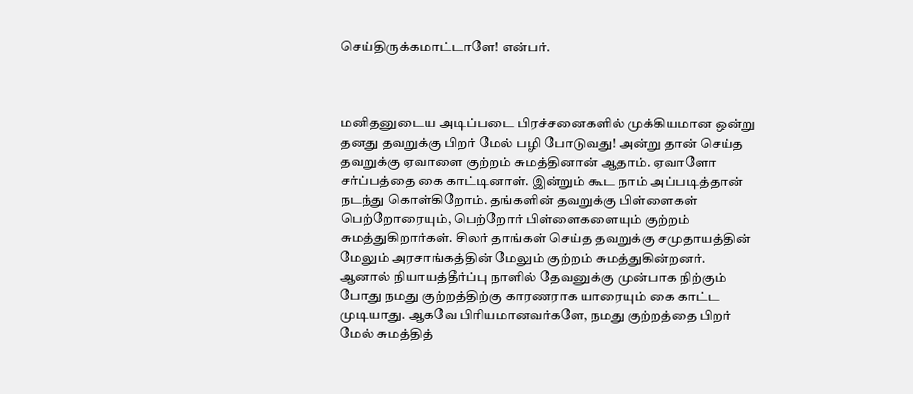செய்திருக்கமாட்டாளே! என்பர்.



மனிதனுடைய அடிப்படை பிரச்சனைகளில் முக்கியமான ஒன்று தனது தவறுக்கு பிறர் மேல் பழி போடுவது! அன்று தான் செய்த தவறுக்கு ஏவாளை குற்றம் சுமத்தினான் ஆதாம். ஏவாளோ சர்ப்பத்தை கை காட்டினாள். இன்றும் கூட நாம் அப்படித்தான் நடந்து கொள்கிறோம். தங்களின் தவறுக்கு பிள்ளைகள் பெற்றோரையும், பெற்றோர் பிள்ளைகளையும் குற்றம் சுமத்துகிறார்கள். சிலர் தாங்கள் செய்த தவறுக்கு சமுதாயத்தின் மேலும் அரசாங்கத்தின் மேலும் குற்றம் சுமத்துகின்றனர். ஆனால் நியாயத்தீர்ப்பு நாளில் தேவனுக்கு முன்பாக நிற்கும் போது நமது குற்றத்திற்கு காரணராக யாரையும் கை காட்ட முடியாது. ஆகவே பிரியமானவர்களே, நமது குற்றத்தை பிறர் மேல் சுமத்தித்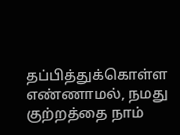தப்பித்துக்கொள்ள எண்ணாமல், நமது குற்றத்தை நாம்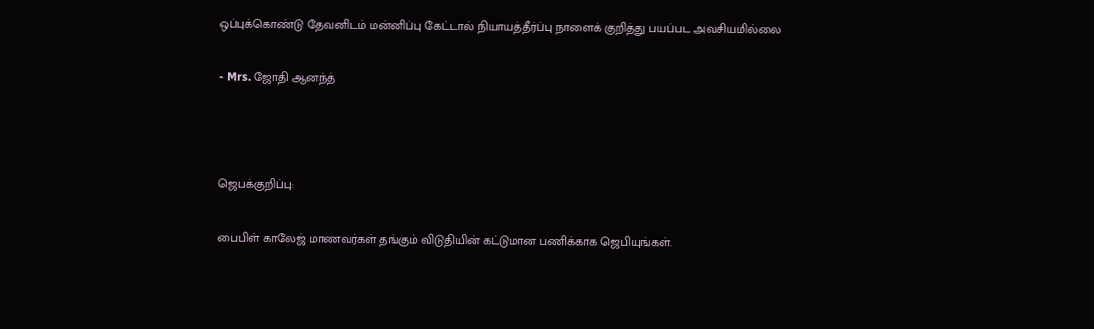ஒப்புக்கொண்டு தேவனிடம் மன்னிப்பு கேட்டால் நியாயத்தீர்ப்பு நாளைக் குறித்து பயப்பட அவசியமில்லை

- Mrs. ஜோதி ஆனந்த்



ஜெபக்குறிப்பு:

பைபிள் காலேஜ் மாணவர்கள் தங்கும் விடுதியின் கட்டுமான பணிக்காக ஜெபியுங்கள்.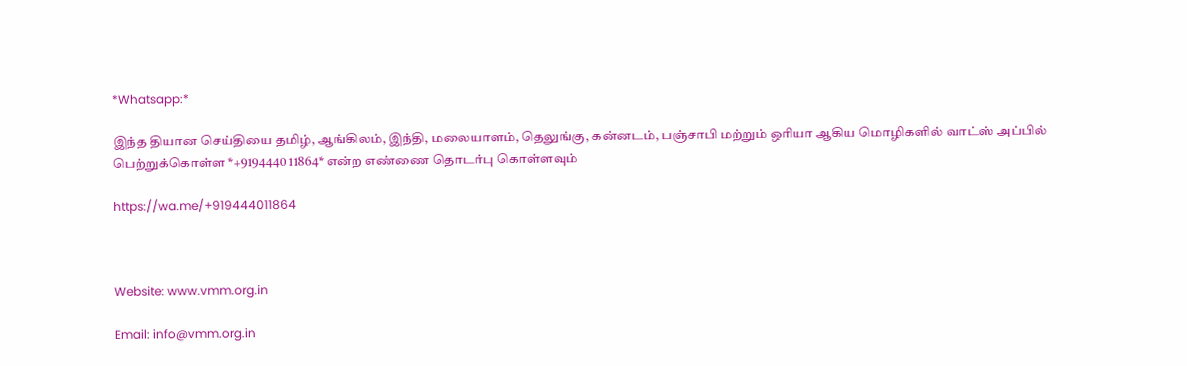*Whatsapp:*

இந்த தியான செய்தியை தமிழ், ஆங்கிலம், இந்தி, மலையாளம், தெலுங்கு, கன்னடம், பஞ்சாபி மற்றும் ஒரியா ஆகிய மொழிகளில் வாட்ஸ் அப்பில் பெற்றுக்கொள்ள *+9194440 11864* என்ற எண்ணை தொடர்பு கொள்ளவும்

https://wa.me/+919444011864



Website: www.vmm.org.in

Email: info@vmm.org.in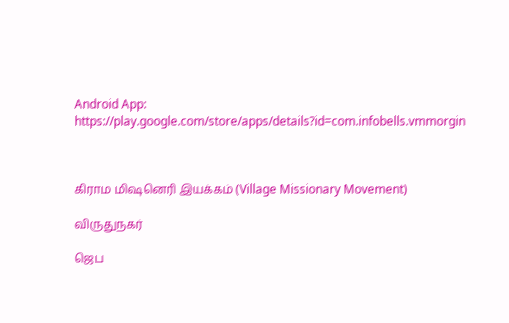Android App: https://play.google.com/store/apps/details?id=com.infobells.vmmorgin



கிராம மிஷனெரி இயக்கம் (Village Missionary Movement)

விருதுநகர்

ஜெப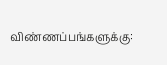விண்ணப்பங்களுக்கு: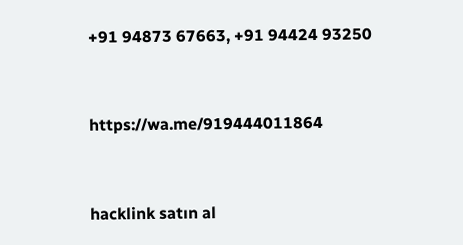+91 94873 67663, +91 94424 93250



https://wa.me/919444011864



hacklink satın al